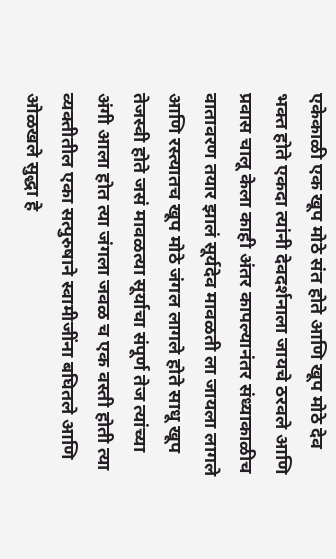एकेकाळी एक खूप मोठे संत होते आणि खूप मोठे देव भक्त होते एकदा त्यांनी देवदर्शनाला जायचे ठरवले आणि प्रवास चालू केला काही अंतर कापल्यानंतर संध्याकाळीच वातावरण तयार झालं सूर्यदेव मावळती ला जायला लागले आणि रस्त्यातच खूप मोठे जंगल लागले होते साधू खूप तेजस्वी होते जसं मावळत्या सूर्याचा संपूर्ण तेज त्यांच्या अंगी आला होत त्या जंगला जवळ च एक वस्ती होती त्या व्यक्तीतील एका सत्पुरुषाने स्वामीजींना बघितले आणि ओळखले सुद्धा हे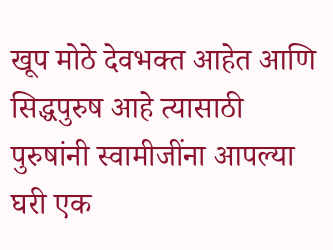खूप मोठे देवभक्त आहेत आणि सिद्धपुरुष आहे त्यासाठी पुरुषांनी स्वामीजींना आपल्या घरी एक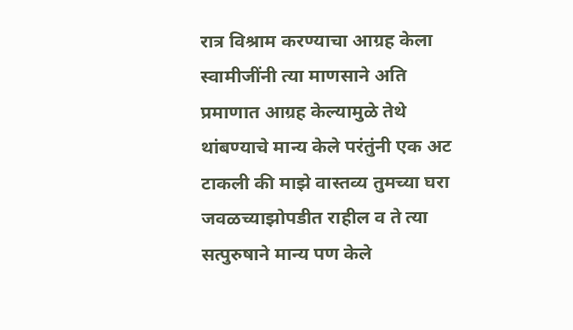रात्र विश्राम करण्याचा आग्रह केला स्वामीजींनी त्या माणसाने अति प्रमाणात आग्रह केल्यामुळे तेथे थांबण्याचे मान्य केले परंतुंनी एक अट टाकली की माझे वास्तव्य तुमच्या घरा जवळच्याझोपडीत राहील व ते त्या सत्पुरुषाने मान्य पण केले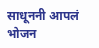साधूननी आपलं भोजन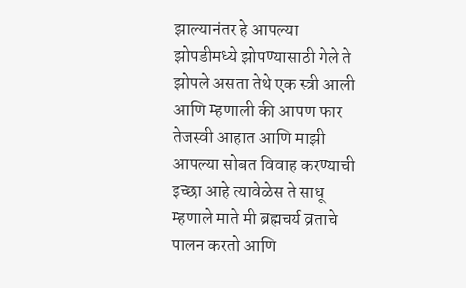झाल्यानंतर हे आपल्या झोपडीमध्ये झोपण्यासाठी गेले ते झोपले असता तेथे एक स्त्री आली आणि म्हणाली की आपण फार तेजस्वी आहात आणि माझी आपल्या सोबत विवाह करण्याची इच्छा आहे त्यावेळेस ते साधू म्हणाले माते मी ब्रह्मचर्य व्रताचे पालन करतो आणि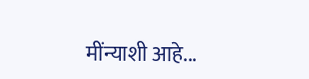मींन्याशी आहे...